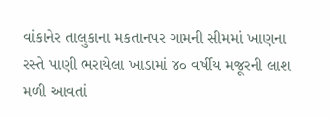વાંકાનેર તાલુકાના મકતાનપર ગામની સીમમાં ખાણના રસ્તે પાણી ભરાયેલા ખાડામાં ૪૦ વર્ષીય મજૂરની લાશ મળી આવતાં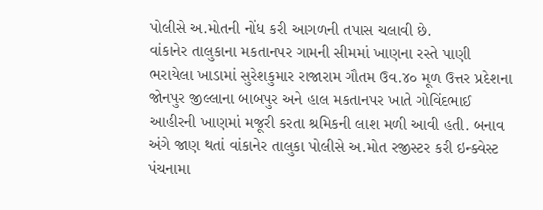પોલીસે અ.મોતની નોંધ કરી આગળની તપાસ ચલાવી છે.
વાંકાનેર તાલુકાના મકતાનપર ગામની સીમમાં ખાણના રસ્તે પાણી ભરાયેલા ખાડામાં સુરેશકુમાર રાજારામ ગૌતમ ઉવ.૪૦ મૂળ ઉત્તર પ્રદેશના જોનપુર જીલ્લાના બાબપુર અને હાલ મકતાનપર ખાતે ગોવિંદભાઈ આહીરની ખાણમાં મજૂરી કરતા શ્રમિકની લાશ મળી આવી હતી. બનાવ અંગે જાણ થતાં વાંકાનેર તાલુકા પોલીસે અ.મોત રજીસ્ટર કરી ઇન્ક્વેસ્ટ પંચનામા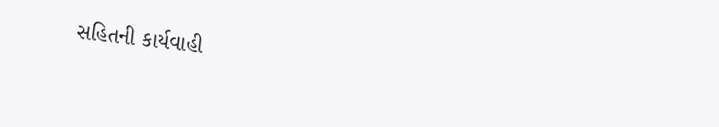સહિતની કાર્યવાહી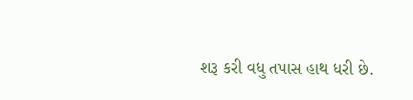શરૂ કરી વધુ તપાસ હાથ ધરી છે.